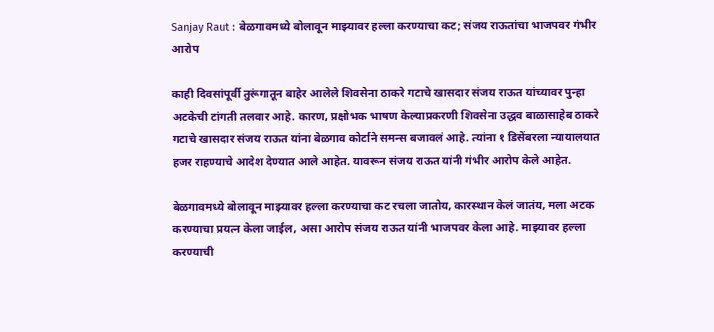Sanjay Raut : बेळगावमध्ये बोलावून माझ्यावर हल्ला करण्याचा कट; संजय राऊतांचा भाजपवर गंभीर आरोप

काही दिवसांपूर्वी तुरूंगातून बाहेर आलेले शिवसेना ठाकरे गटाचे खासदार संजय राऊत यांच्यावर पुन्हा अटकेची टांगती तलवार आहे. कारण, प्रक्षोभक भाषण केल्याप्रकरणी शिवसेना उद्धव बाळासाहेब ठाकरे गटाचे खासदार संजय राऊत यांना बेळगाव कोर्टाने समन्स बजावलं आहे. त्यांना १ डिसेंबरला न्यायालयात हजर राहण्याचे आदेश देण्यात आले आहेत. यावरून संजय राऊत यांनी गंभीर आरोप केले आहेत.

बेळगावमध्ये बोलावून माझ्यावर हल्ला करण्याचा कट रचला जातोय, कारस्थान केलं जातंय, मला अटक करण्याचा प्रयत्न केला जाईल, असा आरोप संजय राऊत यांनी भाजपवर केला आहे. माझ्यावर हल्ला करण्याची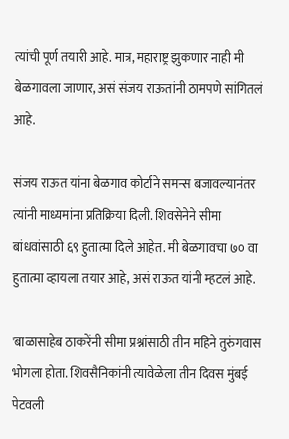त्यांची पूर्ण तयारी आहे. मात्र, महाराष्ट्र झुकणार नाही मी बेळगावला जाणार, असं संजय राऊतांनी ठामपणे सांगितलं आहे.

संजय राऊत यांना बेळगाव कोर्टाने समन्स बजावल्यानंतर त्यांनी माध्यमांना प्रतिक्रिया दिली. शिवसेनेने सीमा बांधवांसाठी ६९ हुतात्मा दिले आहेत. मी बेळगावचा ७० वा हुतात्मा व्हायला तयार आहे, असं राऊत यांनी म्हटलं आहे.

'बाळासाहेब ठाकरेंनी सीमा प्रश्नांसाठी तीन महिने तुरुंगवास भोगला होता. शिवसैनिकांनी त्यावेळेला तीन दिवस मुंबई पेटवली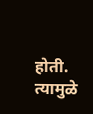होती. त्यामुळे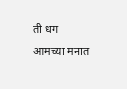ती धग आमच्या मनात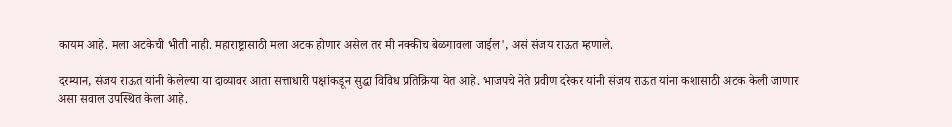कायम आहे. मला अटकेची भीती नाही. महाराष्ट्रासाठी मला अटक होणार असेल तर मी नक्कीच बेळगावला जाईल', असं संजय राऊत म्हणाले.

दरम्यान, संजय राऊत यांनी केलेल्या या दाव्यावर आता सत्ताधारी पक्षांकडून सुद्धा विविध प्रतिक्रिया येत आहे. भाजपचे नेते प्रवीण दरेकर यांनी संजय राऊत यांना कशासाठी अटक केली जाणार असा सवाल उपस्थित केला आहे.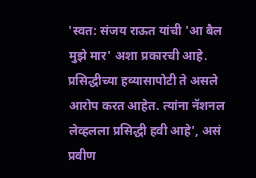'स्वत: संजय राऊत यांची 'आ बैल मुझे मार' अशा प्रकारची आहे. प्रसिद्धीच्या हव्यासापोटी ते असले आरोप करत आहेत. त्यांना नॅशनल लेव्हलला प्रसिद्धी हवी आहे', असं प्रवीण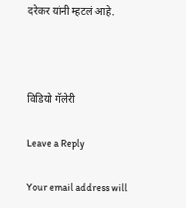दरेकर यांनी म्हटलं आहे.



विडियो गॅलेरी

Leave a Reply

Your email address will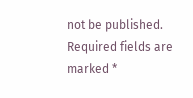not be published. Required fields are marked *